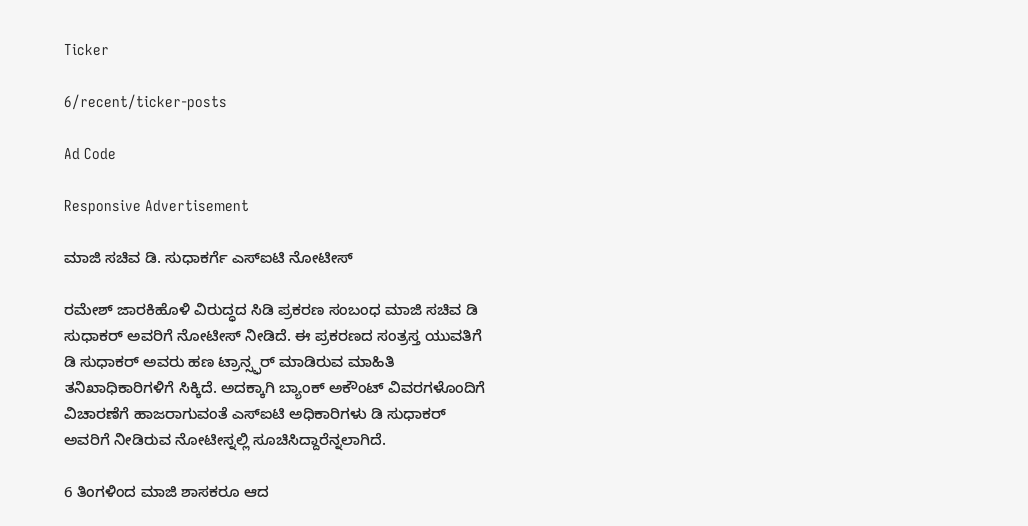Ticker

6/recent/ticker-posts

Ad Code

Responsive Advertisement

ಮಾಜಿ ಸಚಿವ ಡಿ. ಸುಧಾಕರ್ಗೆ ಎಸ್ಐಟಿ ನೋಟೀಸ್

ರಮೇಶ್ ಜಾರಕಿಹೊಳಿ ವಿರುದ್ಧದ ಸಿಡಿ ಪ್ರಕರಣ ಸಂಬಂಧ ಮಾಜಿ ಸಚಿವ ಡಿ ಸುಧಾಕರ್ ಅವರಿಗೆ ನೋಟೀಸ್ ನೀಡಿದೆ. ಈ ಪ್ರಕರಣದ ಸಂತ್ರಸ್ತ ಯುವತಿಗೆ ಡಿ ಸುಧಾಕರ್ ಅವರು ಹಣ ಟ್ರಾನ್ಸ್ಫರ್ ಮಾಡಿರುವ ಮಾಹಿತಿ ತನಿಖಾಧಿಕಾರಿಗಳಿಗೆ ಸಿಕ್ಕಿದೆ. ಅದಕ್ಕಾಗಿ ಬ್ಯಾಂಕ್ ಅಕೌಂಟ್ ವಿವರಗಳೊಂದಿಗೆ ವಿಚಾರಣೆಗೆ ಹಾಜರಾಗುವಂತೆ ಎಸ್ಐಟಿ ಅಧಿಕಾರಿಗಳು ಡಿ ಸುಧಾಕರ್ ಅವರಿಗೆ ನೀಡಿರುವ ನೋಟೀಸ್ನಲ್ಲಿ ಸೂಚಿಸಿದ್ದಾರೆನ್ನಲಾಗಿದೆ.

6 ತಿಂಗಳಿಂದ ಮಾಜಿ ಶಾಸಕರೂ ಆದ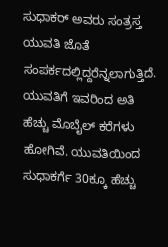ಸುಧಾಕರ್ ಅವರು ಸಂತ್ರಸ್ತ ಯುವತಿ ಜೊತೆ ಸಂಪರ್ಕದಲ್ಲಿದ್ದರೆನ್ನಲಾಗುತ್ತಿದೆ. ಯುವತಿಗೆ ಇವರಿಂದ ಅತಿ ಹೆಚ್ಚು ಮೊಬೈಲ್ ಕರೆಗಳು ಹೋಗಿವೆ. ಯುವತಿಯಿಂದ ಸುಧಾಕರ್ಗೆ 30ಕ್ಕೂ ಹೆಚ್ಚು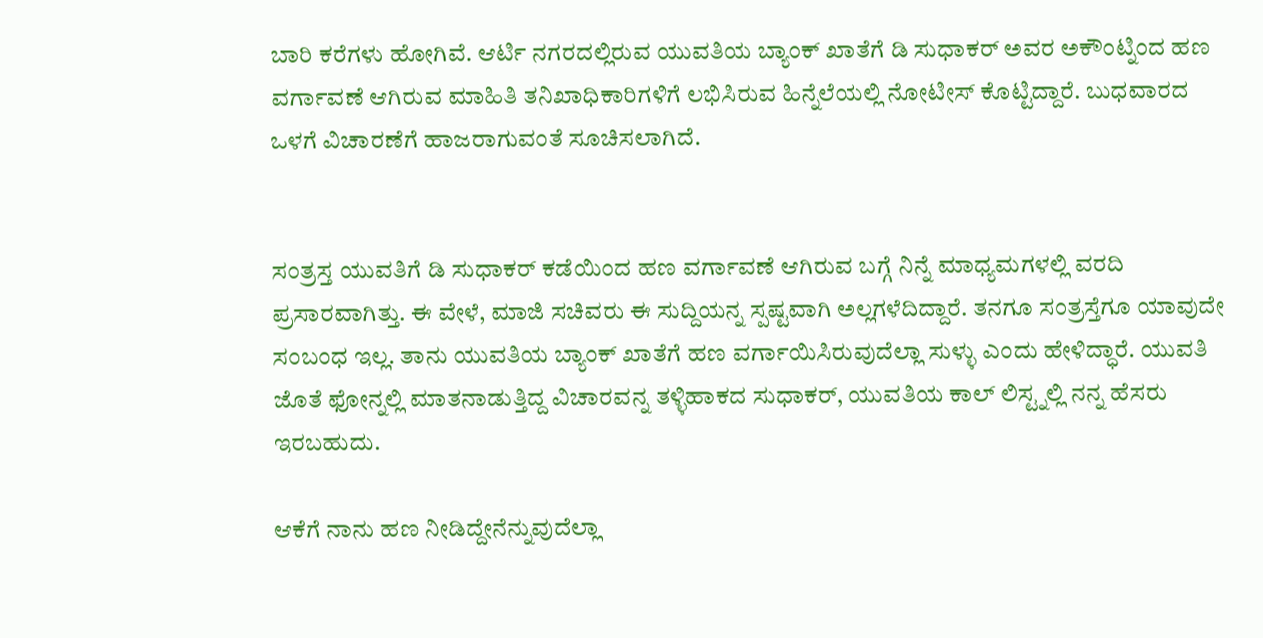ಬಾರಿ ಕರೆಗಳು ಹೋಗಿವೆ. ಆರ್ಟಿ ನಗರದಲ್ಲಿರುವ ಯುವತಿಯ ಬ್ಯಾಂಕ್ ಖಾತೆಗೆ ಡಿ ಸುಧಾಕರ್ ಅವರ ಅಕೌಂಟ್ನಿಂದ ಹಣ ವರ್ಗಾವಣೆ ಆಗಿರುವ ಮಾಹಿತಿ ತನಿಖಾಧಿಕಾರಿಗಳಿಗೆ ಲಭಿಸಿರುವ ಹಿನ್ನೆಲೆಯಲ್ಲಿ ನೋಟೀಸ್ ಕೊಟ್ಟಿದ್ದಾರೆ. ಬುಧವಾರದ ಒಳಗೆ ವಿಚಾರಣೆಗೆ ಹಾಜರಾಗುವಂತೆ ಸೂಚಿಸಲಾಗಿದೆ.


ಸಂತ್ರಸ್ತ ಯುವತಿಗೆ ಡಿ ಸುಧಾಕರ್ ಕಡೆಯಿಂದ ಹಣ ವರ್ಗಾವಣೆ ಆಗಿರುವ ಬಗ್ಗೆ ನಿನ್ನೆ ಮಾಧ್ಯಮಗಳಲ್ಲಿ ವರದಿ ಪ್ರಸಾರವಾಗಿತ್ತು. ಈ ವೇಳೆ, ಮಾಜಿ ಸಚಿವರು ಈ ಸುದ್ದಿಯನ್ನ ಸ್ಪಷ್ಟವಾಗಿ ಅಲ್ಲಗಳೆದಿದ್ದಾರೆ. ತನಗೂ ಸಂತ್ರಸ್ತೆಗೂ ಯಾವುದೇ ಸಂಬಂಧ ಇಲ್ಲ. ತಾನು ಯುವತಿಯ ಬ್ಯಾಂಕ್ ಖಾತೆಗೆ ಹಣ ವರ್ಗಾಯಿಸಿರುವುದೆಲ್ಲಾ ಸುಳ್ಳು ಎಂದು ಹೇಳಿದ್ಧಾರೆ. ಯುವತಿ ಜೊತೆ ಫೋನ್ನಲ್ಲಿ ಮಾತನಾಡುತ್ತಿದ್ದ ವಿಚಾರವನ್ನ ತಳ್ಳಿಹಾಕದ ಸುಧಾಕರ್, ಯುವತಿಯ ಕಾಲ್ ಲಿಸ್ಟ್ನಲ್ಲಿ ನನ್ನ ಹೆಸರು ಇರಬಹುದು.

ಆಕೆಗೆ ನಾನು ಹಣ ನೀಡಿದ್ದೇನೆನ್ನುವುದೆಲ್ಲಾ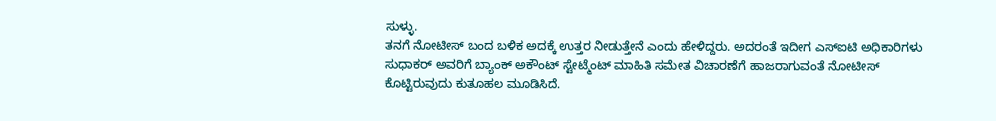ಸುಳ್ಳು.
ತನಗೆ ನೋಟೀಸ್ ಬಂದ ಬಳಿಕ ಅದಕ್ಕೆ ಉತ್ತರ ನೀಡುತ್ತೇನೆ ಎಂದು ಹೇಳಿದ್ದರು. ಅದರಂತೆ ಇದೀಗ ಎಸ್ಐಟಿ ಅಧಿಕಾರಿಗಳು ಸುಧಾಕರ್ ಅವರಿಗೆ ಬ್ಯಾಂಕ್ ಅಕೌಂಟ್ ಸ್ಟೇಟ್ಮೆಂಟ್ ಮಾಹಿತಿ ಸಮೇತ ವಿಚಾರಣೆಗೆ ಹಾಜರಾಗುವಂತೆ ನೋಟೀಸ್ ಕೊಟ್ಟಿರುವುದು ಕುತೂಹಲ ಮೂಡಿಸಿದೆ.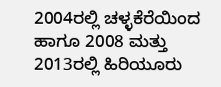2004ರಲ್ಲಿ ಚಳ್ಳಕೆರೆಯಿಂದ ಹಾಗೂ 2008 ಮತ್ತು 2013ರಲ್ಲಿ ಹಿರಿಯೂರು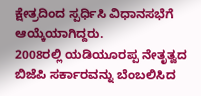ಕ್ಷೇತ್ರದಿಂದ ಸ್ಪರ್ಧಿಸಿ ವಿಧಾನಸಭೆಗೆ ಆಯ್ಕೆಯಾಗಿದ್ದರು.
2008ರಲ್ಲಿ ಯಡಿಯೂರಪ್ಪ ನೇತೃತ್ವದ ಬಿಜೆಪಿ ಸರ್ಕಾರವನ್ನು ಬೆಂಬಲಿಸಿದ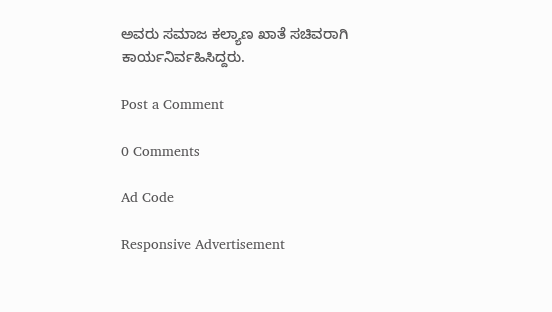ಅವರು ಸಮಾಜ ಕಲ್ಯಾಣ ಖಾತೆ ಸಚಿವರಾಗಿ ಕಾರ್ಯನಿರ್ವಹಿಸಿದ್ದರು.

Post a Comment

0 Comments

Ad Code

Responsive Advertisement